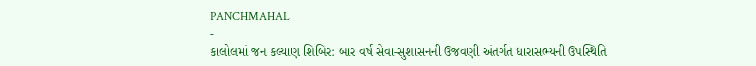PANCHMAHAL
-
કાલોલમાં જન કલ્યાણ શિબિર: બાર વર્ષ સેવા-સુશાસનની ઉજવણી અંતર્ગત ધારાસભ્યની ઉપસ્થિતિ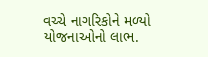વચ્ચે નાગરિકોને મળ્યો યોજનાઓનો લાભ.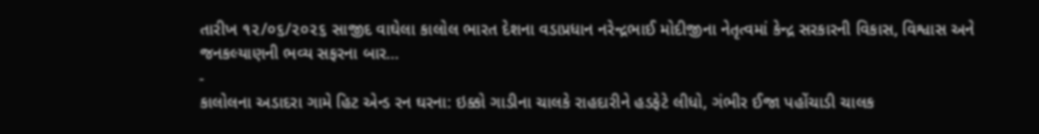તારીખ ૧૨/૦૬/૨૦૨૬ સાજીદ વાઘેલા કાલોલ ભારત દેશના વડાપ્રધાન નરેન્દ્રભાઈ મોદીજીના નેતૃત્વમાં કેન્દ્ર સરકારની વિકાસ, વિશ્વાસ અને જનકલ્યાણની ભવ્ય સફરના બાર…
-
કાલોલના અડાદરા ગામે હિટ એન્ડ રન ઘરના: ઇક્કો ગાડીના ચાલકે રાહદારીને હડફેટે લીધો, ગંભીર ઈજા પહોંચાડી ચાલક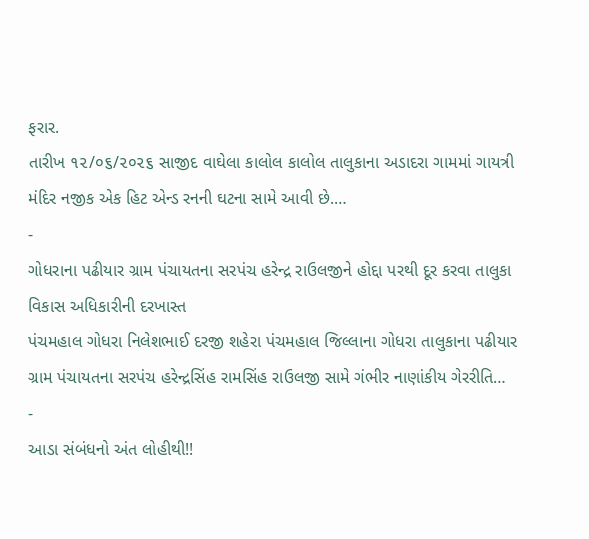ફરાર.
તારીખ ૧૨/૦૬/૨૦૨૬ સાજીદ વાઘેલા કાલોલ કાલોલ તાલુકાના અડાદરા ગામમાં ગાયત્રી મંદિર નજીક એક હિટ એન્ડ રનની ઘટના સામે આવી છે.…
-
ગોધરાના પઢીયાર ગ્રામ પંચાયતના સરપંચ હરેન્દ્ર રાઉલજીને હોદ્દા પરથી દૂર કરવા તાલુકા વિકાસ અધિકારીની દરખાસ્ત
પંચમહાલ ગોધરા નિલેશભાઈ દરજી શહેરા પંચમહાલ જિલ્લાના ગોધરા તાલુકાના પઢીયાર ગ્રામ પંચાયતના સરપંચ હરેન્દ્રસિંહ રામસિંહ રાઉલજી સામે ગંભીર નાણાંકીય ગેરરીતિ…
-
આડા સંબંધનો અંત લોહીથી!!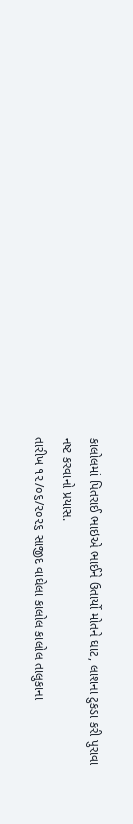કાલોલમાં પિતરાઈ ભાઇએ ભાઈને ઉતાર્યો મોતને ઘાટ, લાશના ટુકડા કરી પુરાવા નષ્ટ કરવાનો પ્રયાસ.
તારીખ ૧૨/૦૬/૨૦૨૬ સાજીદ વાઘેલા કાલોલ કાલોલ તાલુકાના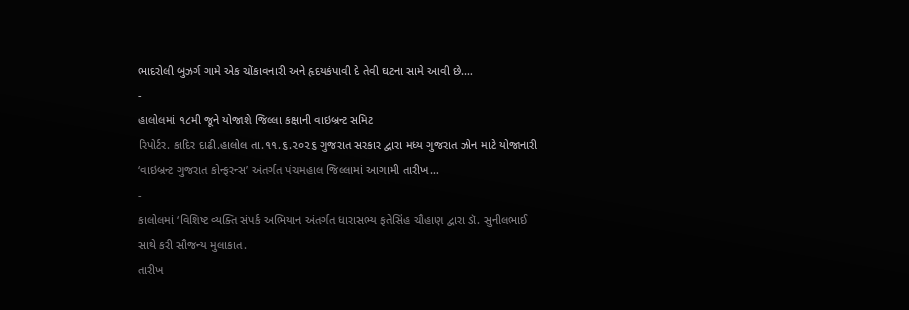ભાદરોલી બુઝર્ગ ગામે એક ચોંકાવનારી અને હૃદયકંપાવી દે તેવી ઘટના સામે આવી છે.…
-
હાલોલમાં ૧૮મી જૂને યોજાશે જિલ્લા કક્ષાની વાઇબ્રન્ટ સમિટ
રિપોર્ટર. કાદિર દાઢી.હાલોલ તા.૧૧.૬.૨૦૨૬ ગુજરાત સરકાર દ્વારા મધ્ય ગુજરાત ઝોન માટે યોજાનારી ‘વાઇબ્રન્ટ ગુજરાત કોન્ફરન્સ’ અંતર્ગત પંચમહાલ જિલ્લામાં આગામી તારીખ…
-
કાલોલમાં ‘વિશિષ્ટ વ્યક્તિ સંપર્ક અભિયાન અંતર્ગત ધારાસભ્ય ફતેસિંહ ચૌહાણ દ્વારા ડૉ. સુનીલભાઈ સાથે કરી સૌજન્ય મુલાકાત.
તારીખ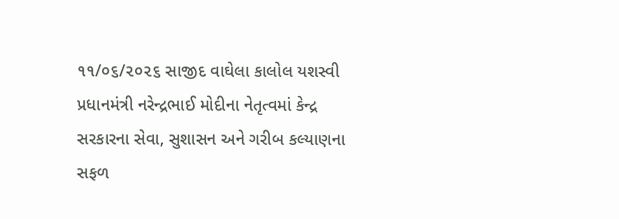૧૧/૦૬/૨૦૨૬ સાજીદ વાઘેલા કાલોલ યશસ્વી પ્રધાનમંત્રી નરેન્દ્રભાઈ મોદીના નેતૃત્વમાં કેન્દ્ર સરકારના સેવા, સુશાસન અને ગરીબ કલ્યાણના સફળ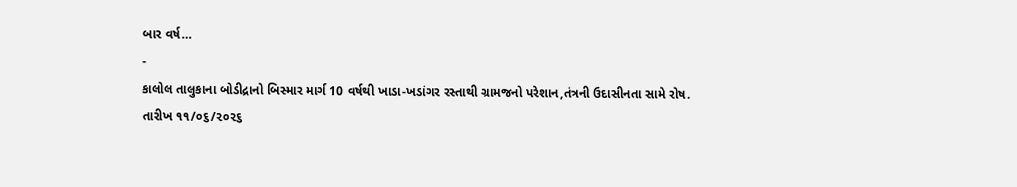બાર વર્ષ…
-
કાલોલ તાલુકાના બોડીદ્રાનો બિસ્માર માર્ગ 10 વર્ષથી ખાડા-ખડાંગર રસ્તાથી ગ્રામજનો પરેશાન,તંત્રની ઉદાસીનતા સામે રોષ.
તારીખ ૧૧/૦૬/૨૦૨૬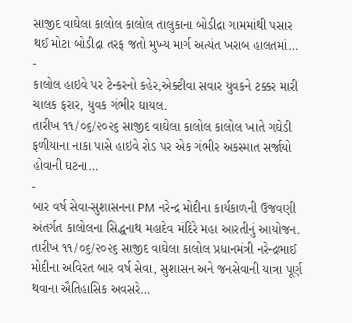સાજીદ વાઘેલા કાલોલ કાલોલ તાલુકાના બોડીદ્રા ગામમાંથી પસાર થઈ મોટા બોડીદ્રા તરફ જતો મુખ્ય માર્ગ અત્યંત ખરાબ હાલતમાં…
-
કાલોલ હાઇવે પર ટેન્કરનો કહેર,એક્ટીવા સવાર યુવકને ટક્કર મારી ચાલક ફરાર, યુવક ગંભીર ઘાયલ.
તારીખ ૧૧/૦૬/૨૦૨૬ સાજીદ વાઘેલા કાલોલ કાલોલ ખાતે ગઘેડી ફળીયાના નાકા પાસે હાઇવે રોડ પર એક ગંભીર અકસ્માત સર્જાયો હોવાની ઘટના…
-
બાર વર્ષ સેવા-સુશાસનના PM નરેન્દ્ર મોદીના કાર્યકાળની ઉજવણી અંતર્ગત કાલોલના સિદ્ધનાથ મહાદેવ મંદિરે મહા આરતીનું આયોજન.
તારીખ ૧૧/૦૬/૨૦૨૬ સાજીદ વાઘેલા કાલોલ પ્રધાનમંત્રી નરેન્દ્રભાઈ મોદીના અવિરત બાર વર્ષ સેવા, સુશાસન અને જનસેવાની યાત્રા પૂર્ણ થવાના ઐતિહાસિક અવસરે…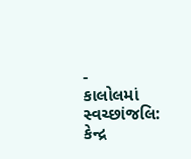-
કાલોલમાં સ્વચ્છાંજલિ: કેન્દ્ર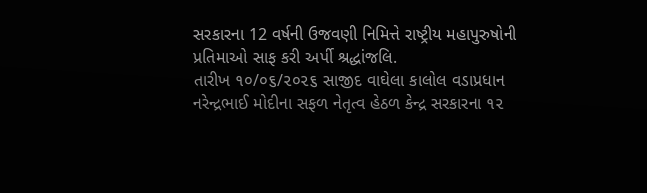સરકારના 12 વર્ષની ઉજવણી નિમિત્તે રાષ્ટ્રીય મહાપુરુષોની પ્રતિમાઓ સાફ કરી અર્પી શ્રદ્ધાંજલિ.
તારીખ ૧૦/૦૬/૨૦૨૬ સાજીદ વાઘેલા કાલોલ વડાપ્રધાન નરેન્દ્રભાઈ મોદીના સફળ નેતૃત્વ હેઠળ કેન્દ્ર સરકારના ૧૨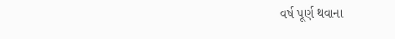વર્ષ પૂર્ણ થવાના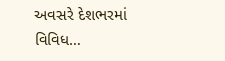અવસરે દેશભરમાં વિવિધ…